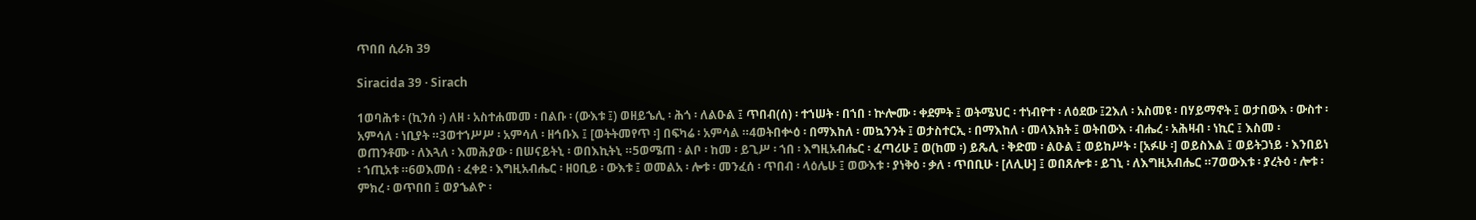ጥበበ ሲራክ 39

Siracida 39 · Sirach

1ወባሕቱ ፡ (ኪንሰ ፡) ለዘ ፡ አስተሐመመ ፡ በልቡ ፡ (ውእቱ ፤) ወዘይኄሊ ፡ ሕጎ ፡ ለልዑል ፤ ጥበብ(ሰ) ፡ ተኀሠት ፡ በኀበ ፡ ኵሎሙ ፡ ቀደምት ፤ ወትሜህር ፡ ተነብዮተ ፡ ለዕደው ፤2እለ ፡ አስመዩ ፡ በሃይማኖት ፤ ወታበውእ ፡ ውስተ ፡ አምሳለ ፡ ነቢያት ።3ወተኀሥሥ ፡ አምሳለ ፡ ዘኅቡእ ፤ [ወትትመየጥ ፡] በፍካሬ ፡ አምሳል ።4ወትበቍዕ ፡ በማእከለ ፡ መኳንንት ፤ ወታስተርኢ ፡ በማእከለ ፡ መላእክት ፤ ወትበውእ ፡ ብሔረ ፡ አሕዛብ ፡ ነኪር ፤ እስመ ፡ ወጠንቶሙ ፡ ለእጓለ ፡ እመሕያው ፡ በሠናይትኒ ፡ ወበእኪትኒ ።5ወሜጠ ፡ ልቦ ፡ ከመ ፡ ይጊሥ ፡ ኀበ ፡ እግዚአብሔር ፡ ፈጣሪሁ ፤ ወ(ከመ ፡) ይጼሊ ፡ ቅድመ ፡ ልዑል ፤ ወይከሥት ፡ [አፉሁ ፡] ወይስእል ፤ ወይትጋነይ ፡ እንበይነ ፡ ኀጢአቱ ።6ወእመሰ ፡ ፈቀደ ፡ እግዚአብሔር ፡ ዘዐቢይ ፡ ውእቱ ፤ ወመልአ ፡ ሎቱ ፡ መንፈሰ ፡ ጥበብ ፡ ላዕሌሁ ፤ ወውእቱ ፡ ያነቅዕ ፡ ቃለ ፡ ጥበቢሁ ፡ [ለሊሁ] ፤ ወበጸሎቱ ፡ ይገኒ ፡ ለእግዚአብሔር ።7ወውእቱ ፡ ያረትዕ ፡ ሎቱ ፡ ምክረ ፡ ወጥበበ ፤ ወያኄልዮ ፡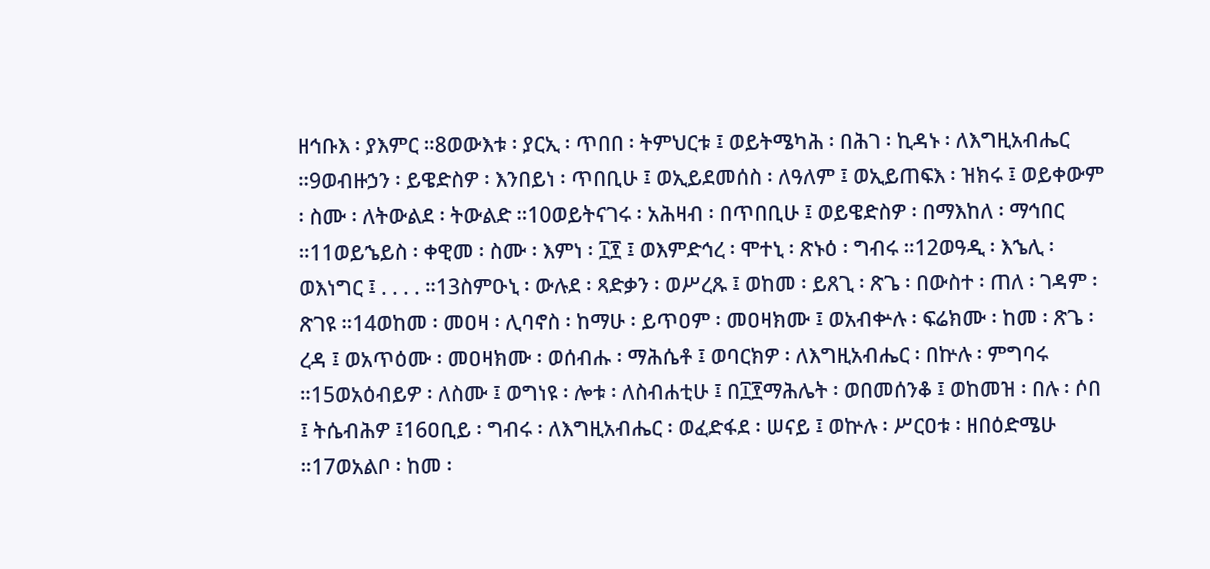ዘኅቡእ ፡ ያእምር ።8ወውእቱ ፡ ያርኢ ፡ ጥበበ ፡ ትምህርቱ ፤ ወይትሜካሕ ፡ በሕገ ፡ ኪዳኑ ፡ ለእግዚአብሔር ።9ወብዙኃን ፡ ይዌድስዎ ፡ እንበይነ ፡ ጥበቢሁ ፤ ወኢይደመሰስ ፡ ለዓለም ፤ ወኢይጠፍእ ፡ ዝክሩ ፤ ወይቀውም ፡ ስሙ ፡ ለትውልደ ፡ ትውልድ ።10ወይትናገሩ ፡ አሕዛብ ፡ በጥበቢሁ ፤ ወይዌድስዎ ፡ በማእከለ ፡ ማኅበር ።11ወይኄይስ ፡ ቀዊመ ፡ ስሙ ፡ እምነ ፡ ፲፻ ፤ ወእምድኅረ ፡ ሞተኒ ፡ ጽኑዕ ፡ ግብሩ ።12ወዓዲ ፡ እኄሊ ፡ ወእነግር ፤ . . . . ።13ስምዑኒ ፡ ውሉደ ፡ ጻድቃን ፡ ወሥረጹ ፤ ወከመ ፡ ይጸጊ ፡ ጽጌ ፡ በውስተ ፡ ጠለ ፡ ገዳም ፡ ጽገዩ ።14ወከመ ፡ መዐዛ ፡ ሊባኖስ ፡ ከማሁ ፡ ይጥዐም ፡ መዐዛክሙ ፤ ወአብቍሉ ፡ ፍሬክሙ ፡ ከመ ፡ ጽጌ ፡ ረዳ ፤ ወአጥዕሙ ፡ መዐዛክሙ ፡ ወሰብሑ ፡ ማሕሴቶ ፤ ወባርክዎ ፡ ለእግዚአብሔር ፡ በኵሉ ፡ ምግባሩ ።15ወአዕብይዎ ፡ ለስሙ ፤ ወግነዩ ፡ ሎቱ ፡ ለስብሐቲሁ ፤ በ፲፻ማሕሌት ፡ ወበመሰንቆ ፤ ወከመዝ ፡ በሉ ፡ ሶበ ፤ ትሴብሕዎ ፤16ዐቢይ ፡ ግብሩ ፡ ለእግዚአብሔር ፡ ወፈድፋደ ፡ ሠናይ ፤ ወኵሉ ፡ ሥርዐቱ ፡ ዘበዕድሜሁ ።17ወአልቦ ፡ ከመ ፡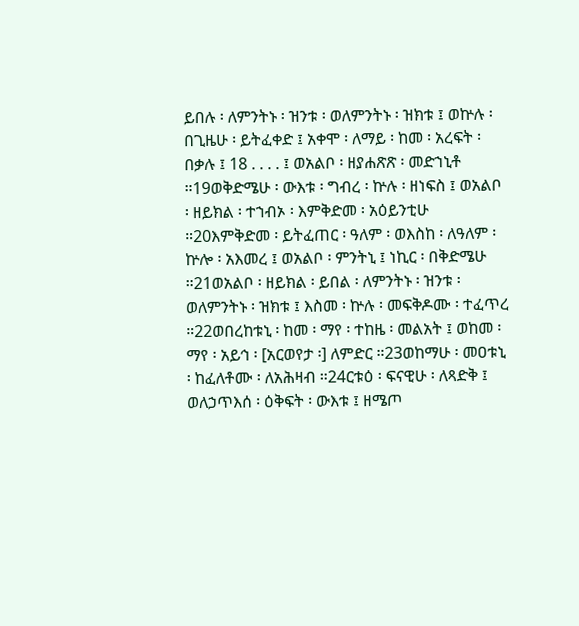ይበሉ ፡ ለምንትኑ ፡ ዝንቱ ፡ ወለምንትኑ ፡ ዝክቱ ፤ ወኵሉ ፡ በጊዜሁ ፡ ይትፈቀድ ፤ አቀሞ ፡ ለማይ ፡ ከመ ፡ አረፍት ፡ በቃሉ ፤ 18 . . . . ፤ ወአልቦ ፡ ዘያሐጽጽ ፡ መድኀኒቶ ።19ወቅድሜሁ ፡ ውእቱ ፡ ግብረ ፡ ኵሉ ፡ ዘነፍስ ፤ ወአልቦ ፡ ዘይክል ፡ ተኀብኦ ፡ እምቅድመ ፡ አዕይንቲሁ ።20እምቅድመ ፡ ይትፈጠር ፡ ዓለም ፡ ወእስከ ፡ ለዓለም ፡ ኵሎ ፡ አእመረ ፤ ወአልቦ ፡ ምንትኒ ፤ ነኪር ፡ በቅድሜሁ ።21ወአልቦ ፡ ዘይክል ፡ ይበል ፡ ለምንትኑ ፡ ዝንቱ ፡ ወለምንትኑ ፡ ዝክቱ ፤ እስመ ፡ ኵሉ ፡ መፍቅዶሙ ፡ ተፈጥረ ።22ወበረከቱኒ ፡ ከመ ፡ ማየ ፡ ተከዜ ፡ መልአት ፤ ወከመ ፡ ማየ ፡ አይኅ ፡ [አርወየታ ፡] ለምድር ።23ወከማሁ ፡ መዐቱኒ ፡ ከፈለቶሙ ፡ ለአሕዛብ ።24ርቱዕ ፡ ፍናዊሁ ፡ ለጻድቅ ፤ ወለኃጥእሰ ፡ ዕቅፍት ፡ ውእቱ ፤ ዘሜጦ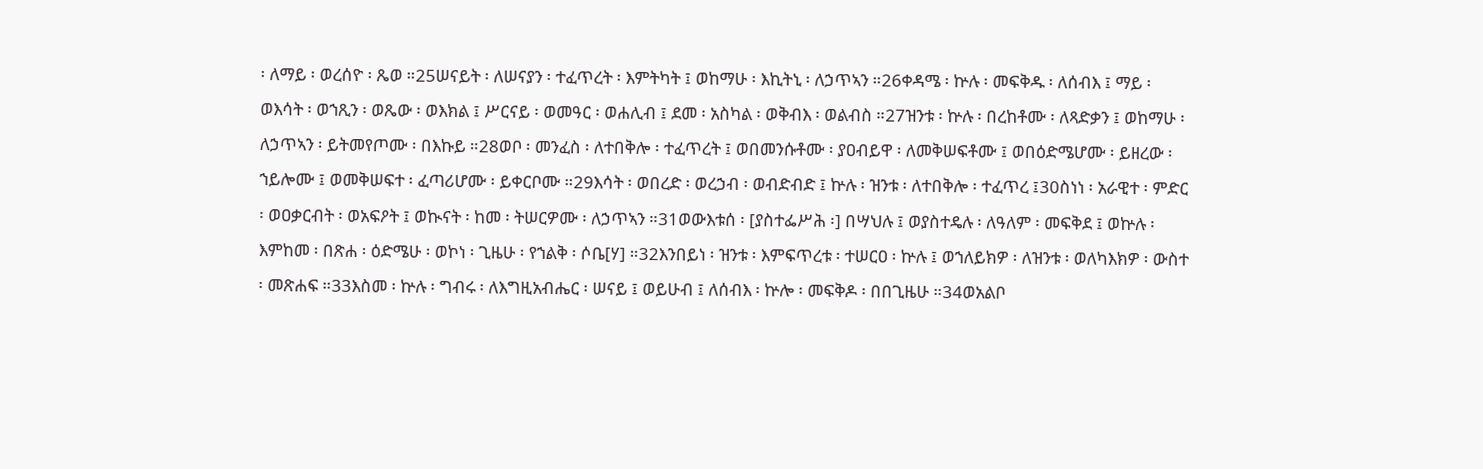፡ ለማይ ፡ ወረሰዮ ፡ ጼወ ።25ሠናይት ፡ ለሠናያን ፡ ተፈጥረት ፡ እምትካት ፤ ወከማሁ ፡ እኪትኒ ፡ ለኃጥኣን ።26ቀዳሜ ፡ ኵሉ ፡ መፍቅዱ ፡ ለሰብእ ፤ ማይ ፡ ወእሳት ፡ ወኀጺን ፡ ወጼው ፡ ወእክል ፤ ሥርናይ ፡ ወመዓር ፡ ወሐሊብ ፤ ደመ ፡ አስካል ፡ ወቅብእ ፡ ወልብስ ።27ዝንቱ ፡ ኵሉ ፡ በረከቶሙ ፡ ለጻድቃን ፤ ወከማሁ ፡ ለኃጥኣን ፡ ይትመየጦሙ ፡ በእኩይ ።28ወቦ ፡ መንፈስ ፡ ለተበቅሎ ፡ ተፈጥረት ፤ ወበመንሱቶሙ ፡ ያዐብይዋ ፡ ለመቅሠፍቶሙ ፤ ወበዕድሜሆሙ ፡ ይዘረው ፡ ኀይሎሙ ፤ ወመቅሠፍተ ፡ ፈጣሪሆሙ ፡ ይቀርቦሙ ።29እሳት ፡ ወበረድ ፡ ወረኃብ ፡ ወብድብድ ፤ ኵሉ ፡ ዝንቱ ፡ ለተበቅሎ ፡ ተፈጥረ ፤30ስነነ ፡ አራዊተ ፡ ምድር ፡ ወዐቃርብት ፡ ወአፍዖት ፤ ወኲናት ፡ ከመ ፡ ትሠርዎሙ ፡ ለኃጥኣን ።31ወውእቱሰ ፡ [ያስተፌሥሕ ፡] በሣህሉ ፤ ወያስተዴሉ ፡ ለዓለም ፡ መፍቅደ ፤ ወኵሉ ፡ እምከመ ፡ በጽሐ ፡ ዕድሜሁ ፡ ወኮነ ፡ ጊዜሁ ፡ የኀልቅ ፡ ሶቤ[ሃ] ።32እንበይነ ፡ ዝንቱ ፡ እምፍጥረቱ ፡ ተሠርዐ ፡ ኵሉ ፤ ወኀለይክዎ ፡ ለዝንቱ ፡ ወለካእክዎ ፡ ውስተ ፡ መጽሐፍ ።33እስመ ፡ ኵሉ ፡ ግብሩ ፡ ለእግዚአብሔር ፡ ሠናይ ፤ ወይሁብ ፤ ለሰብእ ፡ ኵሎ ፡ መፍቅዶ ፡ በበጊዜሁ ።34ወአልቦ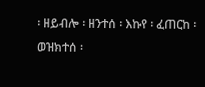፡ ዘይብሎ ፡ ዘንተሰ ፡ እኩየ ፡ ፈጠርከ ፡ ወዝክተሰ ፡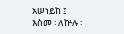አሠነይከ ፤ እስመ ፡ ለኵሉ ፡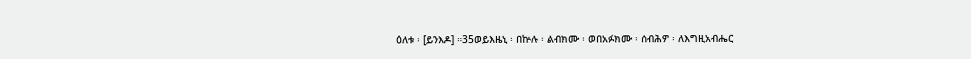ዕለቱ ፡ [ይንእዶ] ።35ወይእዜኒ ፡ በኵሉ ፡ ልብክሙ ፡ ወበአፉክሙ ፡ ሰብሕዎ ፡ ለእግዚአብሔር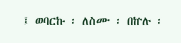፤ ወባርኩ ፡ ለስሙ ፡ በኵሉ ፡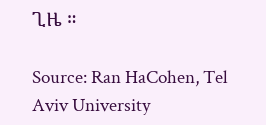ጊዜ ።

Source: Ran HaCohen, Tel Aviv University